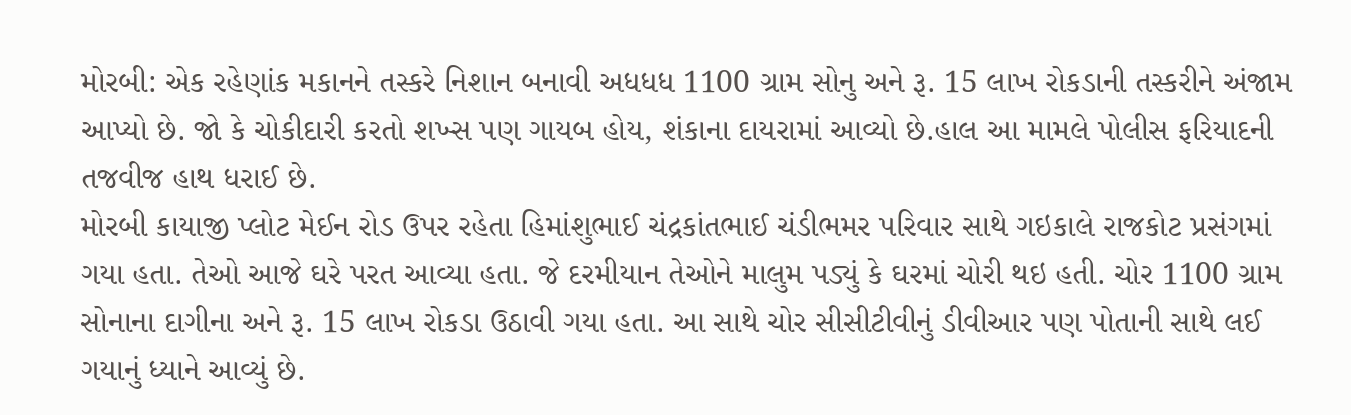મોરબી: એક રહેણાંક મકાનને તસ્કરે નિશાન બનાવી અધધધ 1100 ગ્રામ સોનુ અને રૂ. 15 લાખ રોકડાની તસ્કરીને અંજામ આપ્યો છે. જો કે ચોકીદારી કરતો શખ્સ પણ ગાયબ હોય, શંકાના દાયરામાં આવ્યો છે.હાલ આ મામલે પોલીસ ફરિયાદની તજવીજ હાથ ધરાઈ છે.
મોરબી કાયાજી પ્લોટ મેઈન રોડ ઉપર રહેતા હિમાંશુભાઈ ચંદ્રકાંતભાઈ ચંડીભમર પરિવાર સાથે ગઇકાલે રાજકોટ પ્રસંગમાં ગયા હતા. તેઓ આજે ઘરે પરત આવ્યા હતા. જે દરમીયાન તેઓને માલુમ પડ્યું કે ઘરમાં ચોરી થઇ હતી. ચોર 1100 ગ્રામ સોનાના દાગીના અને રૂ. 15 લાખ રોકડા ઉઠાવી ગયા હતા. આ સાથે ચોર સીસીટીવીનું ડીવીઆર પણ પોતાની સાથે લઈ ગયાનું ધ્યાને આવ્યું છે.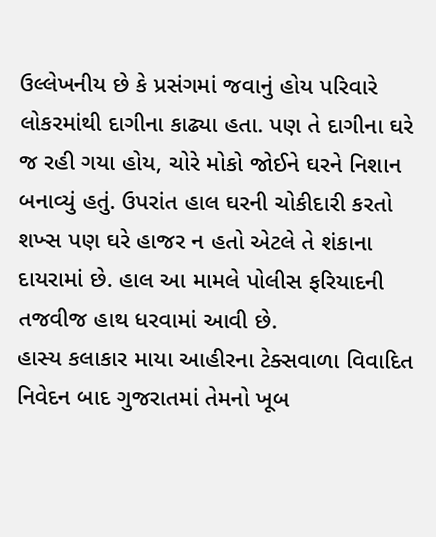ઉલ્લેખનીય છે કે પ્રસંગમાં જવાનું હોય પરિવારે લોકરમાંથી દાગીના કાઢ્યા હતા. પણ તે દાગીના ઘરે જ રહી ગયા હોય, ચોરે મોકો જોઈને ઘરને નિશાન બનાવ્યું હતું. ઉપરાંત હાલ ઘરની ચોકીદારી કરતો શખ્સ પણ ઘરે હાજર ન હતો એટલે તે શંકાના દાયરામાં છે. હાલ આ મામલે પોલીસ ફરિયાદની તજવીજ હાથ ધરવામાં આવી છે.
હાસ્ય કલાકાર માયા આહીરના ટેક્સવાળા વિવાદિત નિવેદન બાદ ગુજરાતમાં તેમનો ખૂબ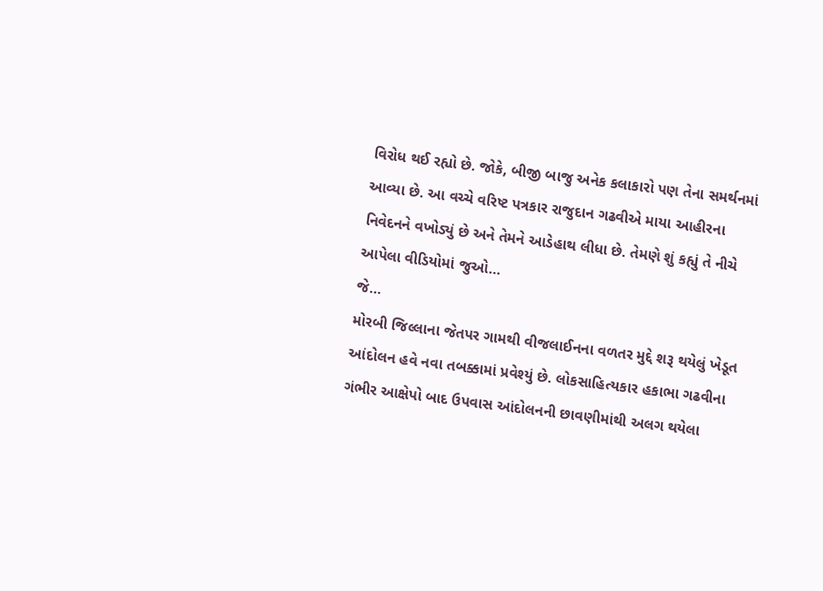વિરોધ થઈ રહ્યો છે. જોકે, બીજી બાજુ અનેક કલાકારો પણ તેના સમર્થનમાં આવ્યા છે. આ વચ્ચે વરિષ્ટ પત્રકાર રાજુદાન ગઢવીએ માયા આહીરના નિવેદનને વખોડ્યું છે અને તેમને આડેહાથ લીધા છે. તેમણે શું કહ્યું તે નીચે આપેલા વીડિયોમાં જુઓ...
જે...
મોરબી જિલ્લાના જેતપર ગામથી વીજલાઈનના વળતર મુદ્દે શરૂ થયેલું ખેડૂત આંદોલન હવે નવા તબક્કામાં પ્રવેશ્યું છે. લોકસાહિત્યકાર હકાભા ગઢવીના ગંભીર આક્ષેપો બાદ ઉપવાસ આંદોલનની છાવણીમાંથી અલગ થયેલા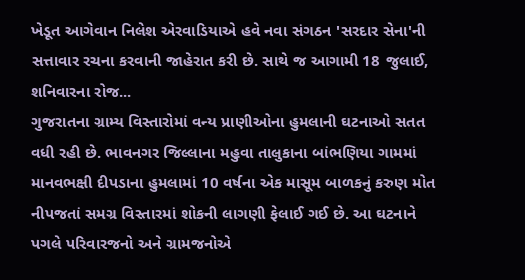ખેડૂત આગેવાન નિલેશ એરવાડિયાએ હવે નવા સંગઠન 'સરદાર સેના'ની સત્તાવાર રચના કરવાની જાહેરાત કરી છે. સાથે જ આગામી 18 જુલાઈ, શનિવારના રોજ...
ગુજરાતના ગ્રામ્ય વિસ્તારોમાં વન્ય પ્રાણીઓના હુમલાની ઘટનાઓ સતત વધી રહી છે. ભાવનગર જિલ્લાના મહુવા તાલુકાના બાંભણિયા ગામમાં માનવભક્ષી દીપડાના હુમલામાં 10 વર્ષના એક માસૂમ બાળકનું કરુણ મોત નીપજતાં સમગ્ર વિસ્તારમાં શોકની લાગણી ફેલાઈ ગઈ છે. આ ઘટનાને પગલે પરિવારજનો અને ગ્રામજનોએ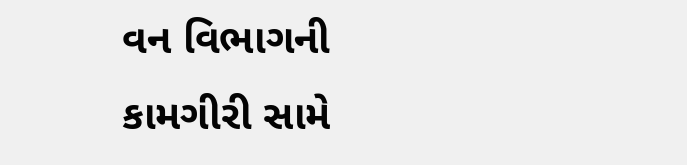વન વિભાગની કામગીરી સામે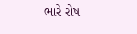ભારે રોષ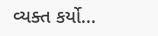વ્યક્ત કર્યો...